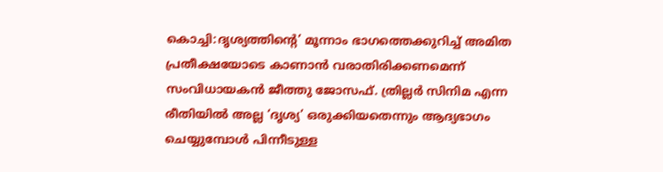കൊച്ചി:ദൃശ്യത്തിന്റെ’ മൂന്നാം ഭാഗത്തെക്കുറിച്ച് അമിത പ്രതീക്ഷയോടെ കാണാൻ വരാതിരിക്കണമെന്ന് സംവിധായകൻ ജീത്തു ജോസഫ്. ത്രില്ലർ സിനിമ എന്ന രീതിയിൽ അല്ല ‘ദൃശ്യ’ ഒരുക്കിയതെന്നും ആദ്യഭാഗം ചെയ്യുമ്പോൾ പിന്നീടുള്ള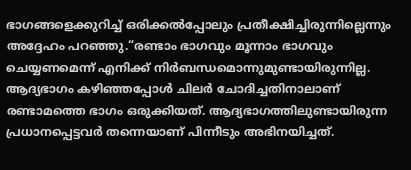ഭാഗങ്ങളെക്കുറിച്ച് ഒരിക്കൽപ്പോലും പ്രതീക്ഷിച്ചിരുന്നില്ലെന്നും അദ്ദേഹം പറഞ്ഞു.“രണ്ടാം ഭാഗവും മൂന്നാം ഭാഗവും ചെയ്യണമെന്ന് എനിക്ക് നിർബന്ധമൊന്നുമുണ്ടായിരുന്നില്ല. ആദ്യഭാഗം കഴിഞ്ഞപ്പോൾ ചിലർ ചോദിച്ചതിനാലാണ് രണ്ടാമത്തെ ഭാഗം ഒരുക്കിയത്. ആദ്യഭാഗത്തിലുണ്ടായിരുന്ന പ്രധാനപ്പെട്ടവർ തന്നെയാണ് പിന്നീടും അഭിനയിച്ചത്.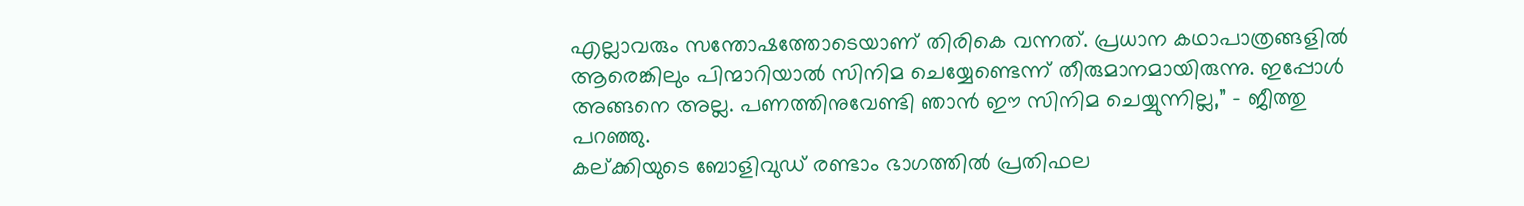എല്ലാവരും സന്തോഷത്തോടെയാണ് തിരികെ വന്നത്. പ്രധാന കഥാപാത്രങ്ങളിൽ ആരെങ്കിലും പിന്മാറിയാൽ സിനിമ ചെയ്യേണ്ടെന്ന് തീരുമാനമായിരുന്നു. ഇപ്പോൾ അങ്ങനെ അല്ല. പണത്തിനുവേണ്ടി ഞാൻ ഈ സിനിമ ചെയ്യുന്നില്ല,” – ജീത്തു പറഞ്ഞു.
കല്ക്കിയുടെ ബോളിവുഡ് രണ്ടാം ഭാഗത്തിൽ പ്രതിഫല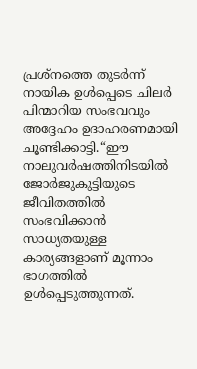പ്രശ്നത്തെ തുടർന്ന് നായിക ഉൾപ്പെടെ ചിലർ പിന്മാറിയ സംഭവവും അദ്ദേഹം ഉദാഹരണമായി ചൂണ്ടിക്കാട്ടി.“ഈ നാലുവർഷത്തിനിടയിൽ ജോർജുകുട്ടിയുടെ ജീവിതത്തിൽ സംഭവിക്കാൻ സാധ്യതയുള്ള കാര്യങ്ങളാണ് മൂന്നാം ഭാഗത്തിൽ ഉൾപ്പെടുത്തുന്നത്.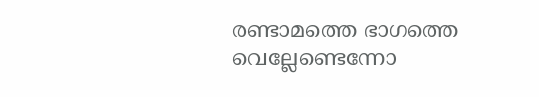രണ്ടാമത്തെ ഭാഗത്തെ വെല്ലേണ്ടെന്നോ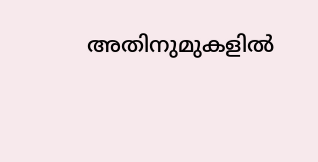അതിനുമുകളിൽ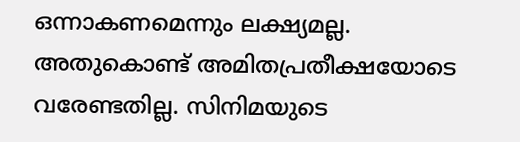ഒന്നാകണമെന്നും ലക്ഷ്യമല്ല. അതുകൊണ്ട് അമിതപ്രതീക്ഷയോടെ വരേണ്ടതില്ല. സിനിമയുടെ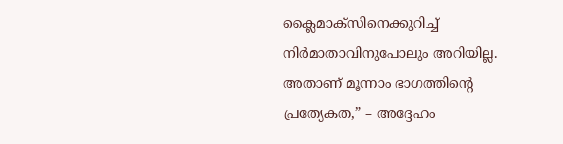ക്ലൈമാക്സിനെക്കുറിച്ച് നിർമാതാവിനുപോലും അറിയില്ല. അതാണ് മൂന്നാം ഭാഗത്തിന്റെ പ്രത്യേകത,” – അദ്ദേഹം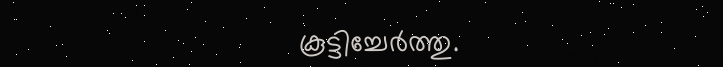കൂട്ടിച്ചേർത്തു.